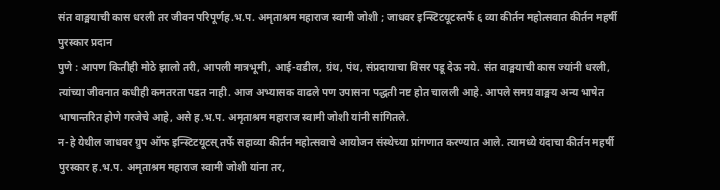संत वाङ्मयाची कास धरली तर जीवन परिपूर्णह.भ.प. अमृताश्रम महाराज स्वामी जोशी ; जाधवर इन्स्टिटयूटस्तर्फे ६ व्या कीर्तन महोत्सवात कीर्तन महर्षी पुरस्कार प्रदान
पुणे : आपण कितीही मोठे झालो तरी, आपली मात्रभूमी, आई-वडील, ग्रंथ, पंथ, संप्रदायाचा विसर पडू देऊ नये. संत वाङ्मयाची कास ज्यांनी धरली, त्यांच्या जीवनात कधीही कमतरता पडत नाही. आज अभ्यासक वाढले पण उपासना पद्धती नष्ट होत चालली आहे. आपले समग्र वाङ्मय अन्य भाषेत भाषान्तरित होणे गरजेचे आहे, असे ह.भ.प. अमृताश्रम महाराज स्वामी जोशी यांनी सांगितले.
न-हे येथील जाधवर ग्रुप ऑफ इन्स्टिटयूटस् तर्फे सहाव्या कीर्तन महोत्सवाचे आयोजन संस्थेच्या प्रांगणात करण्यात आले. त्यामध्ये यंदाचा कीर्तन महर्षी पुरस्कार ह.भ.प. अमृताश्रम महाराज स्वामी जोशी यांना तर,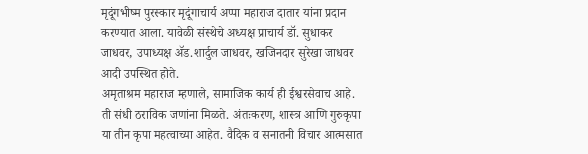मृदूंगभीष्म पुरस्कार मृदूंगाचार्य अप्पा महाराज दातार यांना प्रदान करण्यात आला. यावेळी संस्थेचे अध्यक्ष प्राचार्य डॉ. सुधाकर जाधवर, उपाध्यक्ष ॲड.शार्दुल जाधवर, खजिनदार सुरेखा जाधवर आदी उपस्थित होते.
अमृताश्रम महाराज म्हणाले, सामाजिक कार्य ही ईश्वरसेवाच आहे. ती संधी ठराविक जणांना मिळते. अंतःकरण, शास्त्र आणि गुरुकृपा या तीन कृपा महत्वाच्या आहेत. वैदिक व सनातनी विचार आत्मसात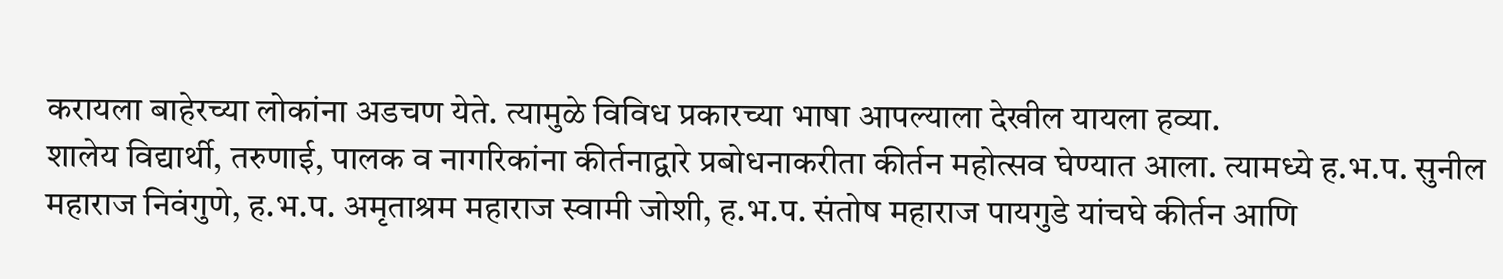करायला बाहेरच्या लोकांना अडचण येते. त्यामुळे विविध प्रकारच्या भाषा आपल्याला देखील यायला हव्या.
शालेय विद्यार्थी, तरुणाई, पालक व नागरिकांना कीर्तनाद्वारे प्रबोधनाकरीता कीर्तन महोत्सव घेण्यात आला. त्यामध्ये ह.भ.प. सुनील महाराज निवंगुणे, ह.भ.प. अमृताश्रम महाराज स्वामी जोशी, ह.भ.प. संतोष महाराज पायगुडे यांचघे कीर्तन आणि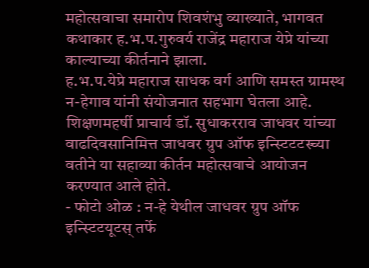महोत्सवाचा समारोप शिवशंभु व्याख्याते, भागवत कथाकार ह.भ.प.गुरुवर्य राजेंद्र महाराज येप्रे यांच्या काल्याच्या कीर्तनाने झाला.
ह.भ.प.येप्रे महाराज साधक वर्ग आणि समस्त ग्रामस्थ न-हेगाव यांनी संयोजनात सहभाग घेतला आहे. शिक्षणमहर्षी प्राचार्य डॉ. सुधाकरराव जाधवर यांच्या वाढदिवसानिमित्त जाधवर ग्रुप ऑफ इन्स्टिटटस्च्या वतीने या सहाव्या कीर्तन महोत्सवाचे आयोजन करण्यात आले होते.
- फोटो ओळ : न-हे येथील जाधवर ग्रुप ऑफ इन्स्टिटयूटस् तर्फे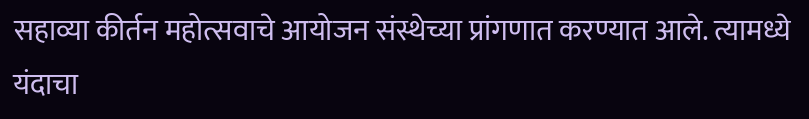सहाव्या कीर्तन महोत्सवाचे आयोजन संस्थेच्या प्रांगणात करण्यात आले. त्यामध्ये यंदाचा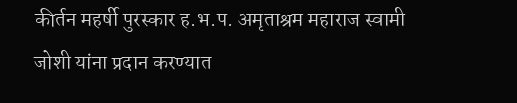कीर्तन महर्षी पुरस्कार ह.भ.प. अमृताश्रम महाराज स्वामी जोशी यांना प्रदान करण्यात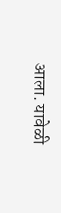आला. यावेळी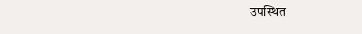उपस्थित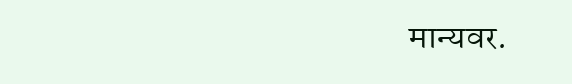मान्यवर.